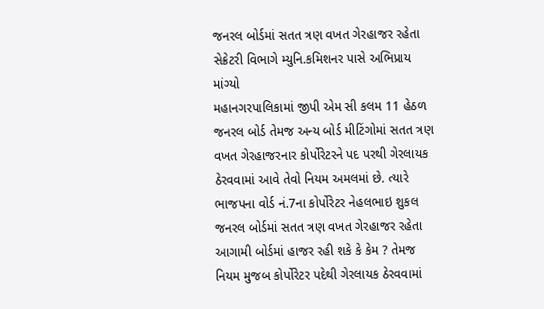જનરલ બોર્ડમાં સતત ત્રણ વખત ગેરહાજર રહેતા સેક્રેટરી વિભાગે મ્યુનિ.કમિશનર પાસે અભિપ્રાય માંગ્યો
મહાનગરપાલિકામાં જીપી એમ સી કલમ 11 હેઠળ જનરલ બોર્ડ તેમજ અન્ય બોર્ડ મીટિંગોમાં સતત ત્રણ વખત ગેરહાજરનાર કોર્પોરેટરને પદ પરથી ગેરલાયક ઠેરવવામાં આવે તેવો નિયમ અમલમાં છે. ત્યારે ભાજપના વોર્ડ નં.7ના કોર્પોરેટર નેહલભાઇ શુકલ જનરલ બોર્ડમાં સતત ત્રણ વખત ગેરહાજર રહેતા આગામી બોર્ડમાં હાજર રહી શકે કે કેમ ? તેમજ નિયમ મુજબ કોર્પોરેટર પદેથી ગેરલાયક ઠેરવવામાં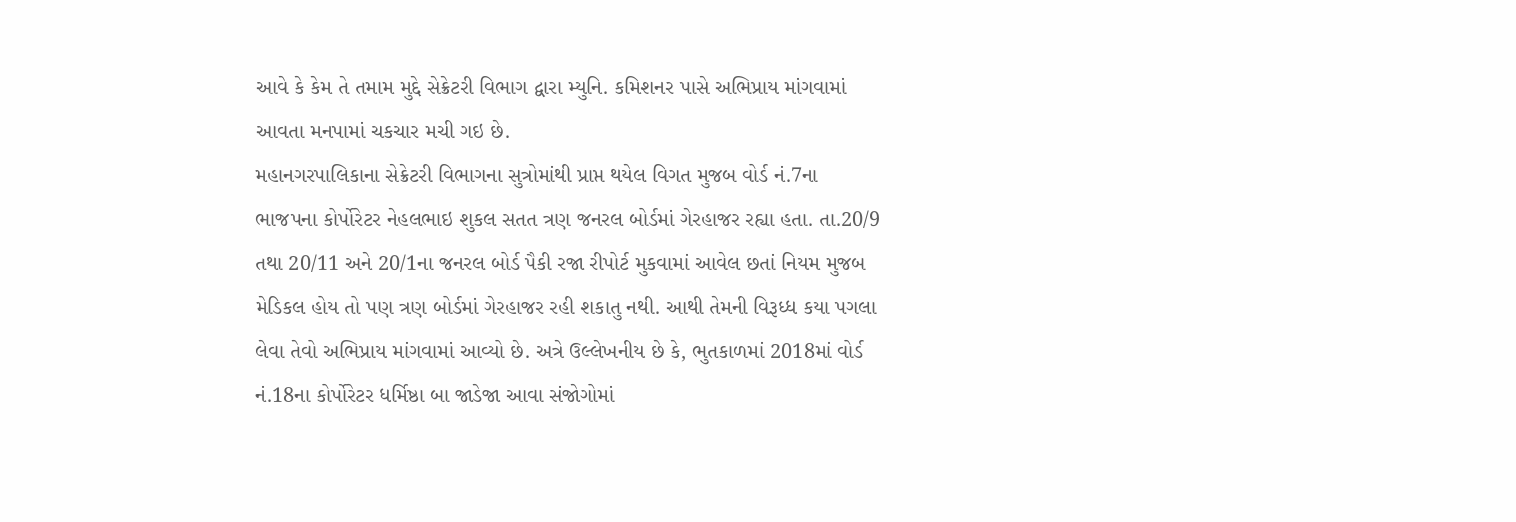આવે કે કેમ તે તમામ મુદ્દે સેક્રેટરી વિભાગ દ્વારા મ્યુનિ. કમિશનર પાસે અભિપ્રાય માંગવામાં આવતા મનપામાં ચકચાર મચી ગઇ છે.
મહાનગરપાલિકાના સેક્રેટરી વિભાગના સુત્રોમાંથી પ્રાપ્ત થયેલ વિગત મુજબ વોર્ડ નં.7ના ભાજપના કોર્પોરેટર નેહલભાઇ શુકલ સતત ત્રણ જનરલ બોર્ડમાં ગેરહાજર રહ્યા હતા. તા.20/9 તથા 20/11 અને 20/1ના જનરલ બોર્ડ પૈકી રજા રીપોર્ટ મુકવામાં આવેલ છતાં નિયમ મુજબ મેડિકલ હોય તો પણ ત્રણ બોર્ડમાં ગેરહાજર રહી શકાતુ નથી. આથી તેમની વિરૂધ્ધ કયા પગલા લેવા તેવો અભિપ્રાય માંગવામાં આવ્યો છે. અત્રે ઉલ્લેખનીય છે કે, ભુતકાળમાં 2018માં વોર્ડ નં.18ના કોર્પોરેટર ધર્મિષ્ઠા બા જાડેજા આવા સંજોગોમાં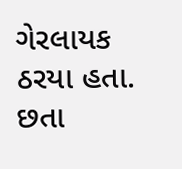ગેરલાયક ઠરયા હતા. છતા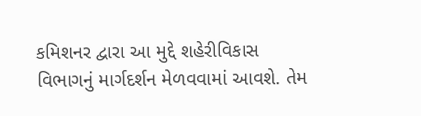કમિશનર દ્વારા આ મુદ્દે શહેરીવિકાસ વિભાગનું માર્ગદર્શન મેળવવામાં આવશે. તેમ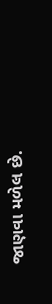જાણવા મળેલ છે.